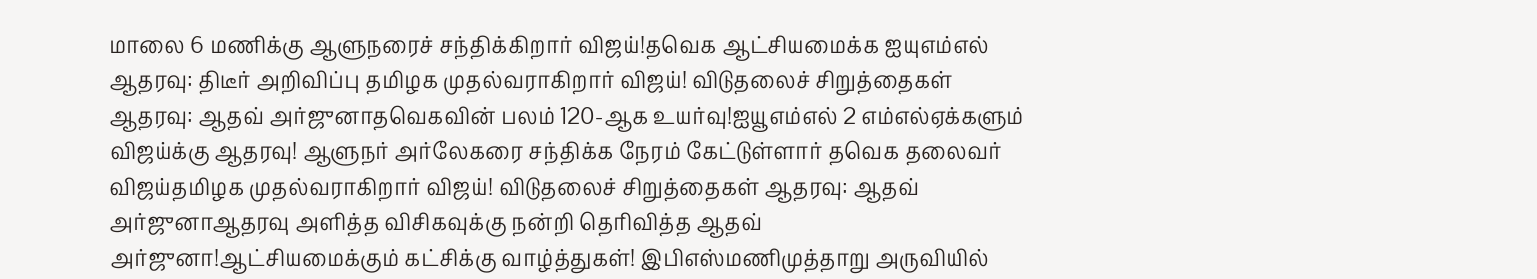மாலை 6 மணிக்கு ஆளுநரைச் சந்திக்கிறார் விஜய்!தவெக ஆட்சியமைக்க ஐயுஎம்எல் ஆதரவு: திடீர் அறிவிப்பு தமிழக முதல்வராகிறார் விஜய்! விடுதலைச் சிறுத்தைகள் ஆதரவு: ஆதவ் அர்ஜுனாதவெகவின் பலம் 120-ஆக உயர்வு!ஐயூஎம்எல் 2 எம்எல்ஏக்களும் விஜய்க்கு ஆதரவு! ஆளுநர் அர்லேகரை சந்திக்க நேரம் கேட்டுள்ளார் தவெக தலைவர் விஜய்தமிழக முதல்வராகிறார் விஜய்! விடுதலைச் சிறுத்தைகள் ஆதரவு: ஆதவ் அர்ஜுனாஆதரவு அளித்த விசிகவுக்கு நன்றி தெரிவித்த ஆதவ் அர்ஜுனா!ஆட்சியமைக்கும் கட்சிக்கு வாழ்த்துகள்! இபிஎஸ்மணிமுத்தாறு அருவியில்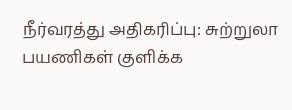நீர்வரத்து அதிகரிப்பு: சுற்றுலா பயணிகள் குளிக்க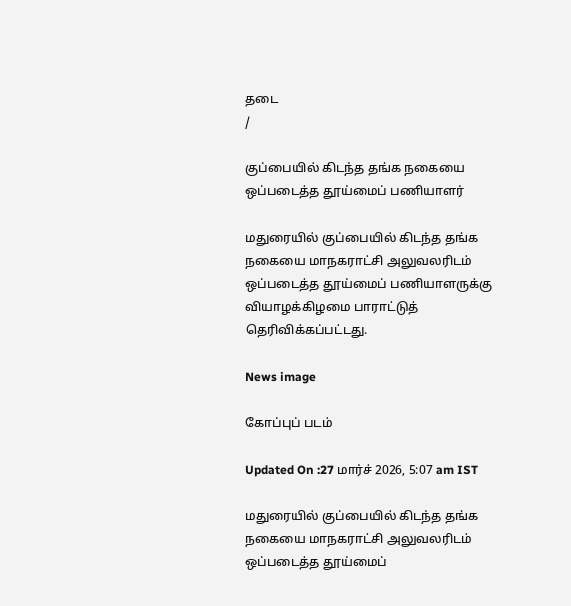தடை
/

குப்பையில் கிடந்த தங்க நகையை ஒப்படைத்த தூய்மைப் பணியாளர்

மதுரையில் குப்பையில் கிடந்த தங்க நகையை மாநகராட்சி அலுவலரிடம் ஒப்படைத்த தூய்மைப் பணியாளருக்கு வியாழக்கிழமை பாராட்டுத் தெரிவிக்கப்பட்டது.

News image

கோப்புப் படம்

Updated On :27 மார்ச் 2026, 5:07 am IST

மதுரையில் குப்பையில் கிடந்த தங்க நகையை மாநகராட்சி அலுவலரிடம் ஒப்படைத்த தூய்மைப்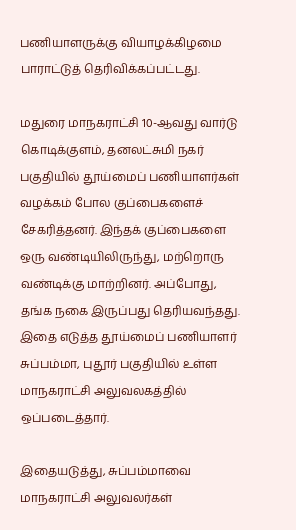பணியாளருக்கு வியாழக்கிழமை பாராட்டுத் தெரிவிக்கப்பட்டது.

மதுரை மாநகராட்சி 10-ஆவது வார்டு கொடிக்குளம், தனலட்சுமி நகர் பகுதியில் தூய்மைப் பணியாளர்கள் வழக்கம் போல குப்பைகளைச் சேகரித்தனர். இந்தக் குப்பைகளை ஒரு வண்டியிலிருந்து, மற்றொரு வண்டிக்கு மாற்றினர். அப்போது, தங்க நகை இருப்பது தெரியவந்தது. இதை எடுத்த தூய்மைப் பணியாளர் சுப்பம்மா, புதூர் பகுதியில் உள்ள மாநகராட்சி அலுவலகத்தில் ஒப்படைத்தார்.

இதையடுத்து, சுப்பம்மாவை மாநகராட்சி அலுவலர்கள்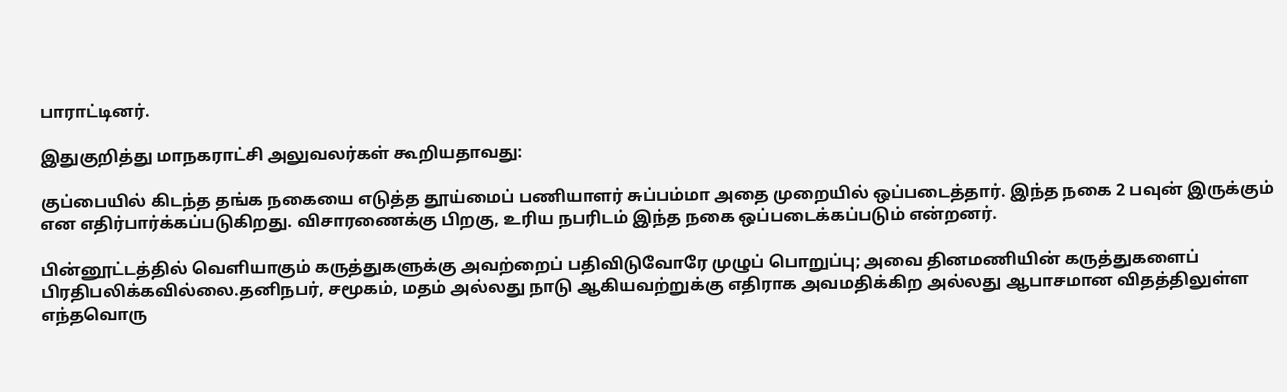பாராட்டினர்.

இதுகுறித்து மாநகராட்சி அலுவலர்கள் கூறியதாவது:

குப்பையில் கிடந்த தங்க நகையை எடுத்த தூய்மைப் பணியாளர் சுப்பம்மா அதை முறையில் ஒப்படைத்தார். இந்த நகை 2 பவுன் இருக்கும் என எதிர்பார்க்கப்படுகிறது. விசாரணைக்கு பிறகு, உரிய நபரிடம் இந்த நகை ஒப்படைக்கப்படும் என்றனர்.

பின்னூட்டத்தில் வெளியாகும் கருத்துகளுக்கு அவற்றைப் பதிவிடுவோரே முழுப் பொறுப்பு; அவை தினமணியின் கருத்துகளைப் பிரதிபலிக்கவில்லை.தனிநபர், சமூகம், மதம் அல்லது நாடு ஆகியவற்றுக்கு எதிராக அவமதிக்கிற அல்லது ஆபாசமான விதத்திலுள்ள எந்தவொரு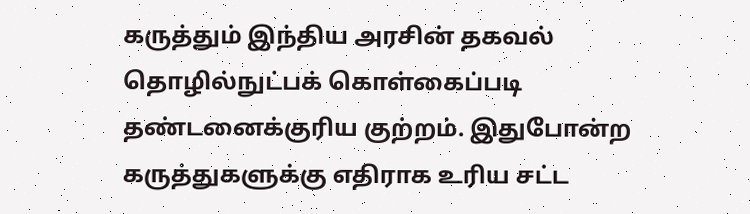கருத்தும் இந்திய அரசின் தகவல் தொழில்நுட்பக் கொள்கைப்படி தண்டனைக்குரிய குற்றம். இதுபோன்ற கருத்துகளுக்கு எதிராக உரிய சட்ட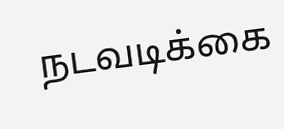நடவடிக்கை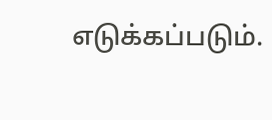எடுக்கப்படும்.